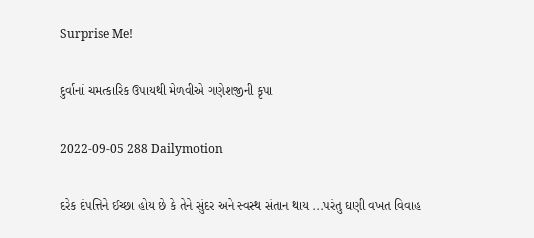Surprise Me!

દુર્વાનાં ચમત્કારિક ઉપાયથી મેળવીએ ગણેશજીની કૃપા

2022-09-05 288 Dailymotion

દરેક દંપત્તિને ઈચ્છા હોય છે કે તેને સુંદર અને સ્વસ્થ સંતાન થાય ...પરંતુ ઘણી વખત વિવાહ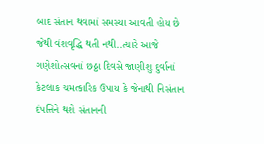બાદ સંતાન થવામાં સમસ્યા આવતી હોય છે જેથી વંશવૃદ્ધિ થતી નથી..ત્યારે આજે ગણેશોત્સવનાં છઠ્ઠા દિવસે જાણીશુ દુર્વાનાં કેટલાક ચમત્કારિક ઉપાય કે જેનાથી નિસંતાન દંપત્તિને થશે સંતાનની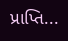પ્રાપ્તિ...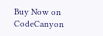Buy Now on CodeCanyon